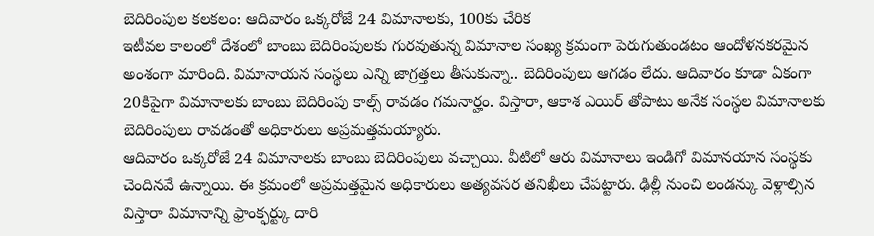బెదిరింపుల కలకలం: ఆదివారం ఒక్కరోజే 24 విమానాలకు, 100కు చేరిక
ఇటీవల కాలంలో దేశంలో బాంబు బెదిరింపులకు గురవుతున్న విమానాల సంఖ్య క్రమంగా పెరుగుతుండటం ఆందోళనకరమైన అంశంగా మారింది. విమానాయన సంస్థలు ఎన్ని జాగ్రత్తలు తీసుకున్నా.. బెదిరింపులు ఆగడం లేదు. ఆదివారం కూడా ఏకంగా 20కిపైగా విమానాలకు బాంబు బెదిరింపు కాల్స్ రావడం గమనార్హం. విస్తారా, ఆకాశ ఎయిర్ తోపాటు అనేక సంస్థల విమానాలకు బెదిరింపులు రావడంతో అధికారులు అప్రమత్తమయ్యారు.
ఆదివారం ఒక్కరోజే 24 విమానాలకు బాంబు బెదిరింపులు వచ్చాయి. వీటిలో ఆరు విమానాలు ఇండిగో విమానయాన సంస్థకు చెందినవే ఉన్నాయి. ఈ క్రమంలో అప్రమత్తమైన అధికారులు అత్యవసర తనిఖీలు చేపట్టారు. ఢిల్లీ నుంచి లండన్కు వెళ్లాల్సిన విస్తారా విమానాన్ని ఫ్రాంక్ఫర్ట్కు దారి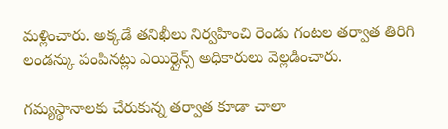మళ్లించారు. అక్కడే తనిఖీలు నిర్వహించి రెండు గంటల తర్వాత తిరిగి లండన్కు పంపినట్లు ఎయిర్లైన్స్ అధికారులు వెల్లడించారు.

గమ్యస్థానాలకు చేరుకున్న తర్వాత కూడా చాలా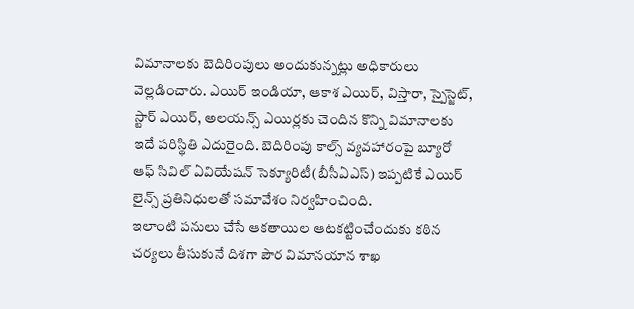విమానాలకు బెదిరింపులు అందుకున్నట్లు అధికారులు వెల్లడించారు. ఎయిర్ ఇండియా, ఆకాశ ఎయిర్, విస్తారా, స్పైస్జెట్, స్టార్ ఎయిర్, అలయన్స్ ఎయిర్లకు చెందిన కొన్ని విమానాలకు ఇదే పరిస్థితి ఎదురైంది. బెదిరింపు కాల్స్ వ్యవహారంపై బ్యూరో ఆఫ్ సివిల్ ఏవియేషన్ సెక్యూరిటీ(బీసీఏఎస్) ఇప్పటికే ఎయిర్ లైన్స్ ప్రతినిధులతో సమావేశం నిర్వహించింది.
ఇలాంటి పనులు చేసే ఆకతాయిల ఆటకట్టించేందుకు కఠిన చర్యలు తీసుకునే దిశగా పౌర విమానయాన శాఖ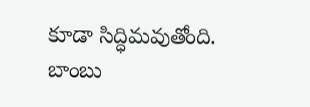కూడా సిద్ధిమవుతోంది. బాంబు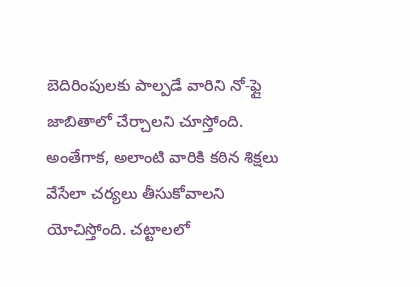బెదిరింపులకు పాల్పడే వారిని నో-ఫ్లై జాబితాలో చేర్చాలని చూస్తోంది. అంతేగాక, అలాంటి వారికి కఠిన శిక్షలు వేసేలా చర్యలు తీసుకోవాలని యోచిస్తోంది. చట్టాలలో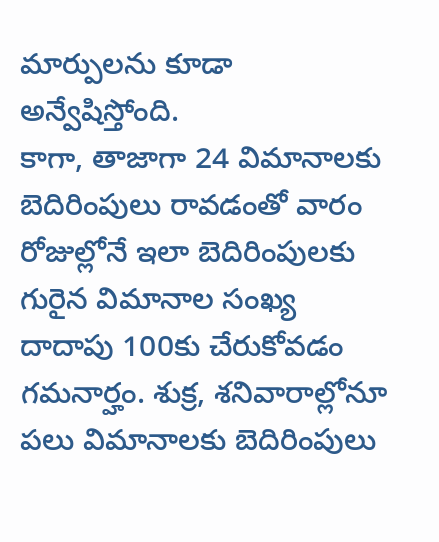మార్పులను కూడా అన్వేషిస్తోంది.
కాగా, తాజాగా 24 విమానాలకు బెదిరింపులు రావడంతో వారం రోజుల్లోనే ఇలా బెదిరింపులకు గురైన విమానాల సంఖ్య దాదాపు 100కు చేరుకోవడం గమనార్హం. శుక్ర, శనివారాల్లోనూ పలు విమానాలకు బెదిరింపులు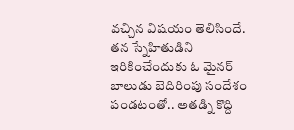వచ్చిన విషయం తెలిసిందే. తన స్నేహితుడిని ఇరికించేందుకు ఓ మైనర్ బాలుడు బెదిరింపు సందేశం పండటంతో.. అతడ్ని కొద్ది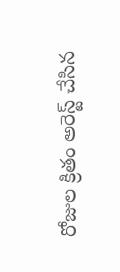రోజుల క్రితం అరెస్ట్ చేసిన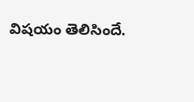విషయం తెలిసిందే.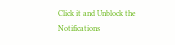Click it and Unblock the Notifications